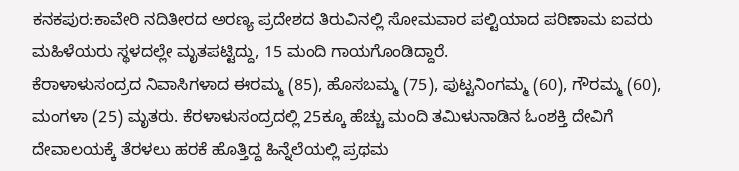ಕನಕಪುರ:ಕಾವೇರಿ ನದಿತೀರದ ಅರಣ್ಯ ಪ್ರದೇಶದ ತಿರುವಿನಲ್ಲಿ ಸೋಮವಾರ ಪಲ್ಟಿಯಾದ ಪರಿಣಾಮ ಐವರು ಮಹಿಳೆಯರು ಸ್ಥಳದಲ್ಲೇ ಮೃತಪಟ್ಟಿದ್ದು, 15 ಮಂದಿ ಗಾಯಗೊಂಡಿದ್ದಾರೆ.
ಕೆರಾಳಾಳುಸಂದ್ರದ ನಿವಾಸಿಗಳಾದ ಈರಮ್ಮ (85), ಹೊಸಬಮ್ಮ (75), ಪುಟ್ಟನಿಂಗಮ್ಮ (60), ಗೌರಮ್ಮ (60), ಮಂಗಳಾ (25) ಮೃತರು. ಕೆರಳಾಳುಸಂದ್ರದಲ್ಲಿ 25ಕ್ಕೂ ಹೆಚ್ಚು ಮಂದಿ ತಮಿಳುನಾಡಿನ ಓಂಶಕ್ತಿ ದೇವಿಗೆ ದೇವಾಲಯಕ್ಕೆ ತೆರಳಲು ಹರಕೆ ಹೊತ್ತಿದ್ದ ಹಿನ್ನೆಲೆಯಲ್ಲಿ ಪ್ರಥಮ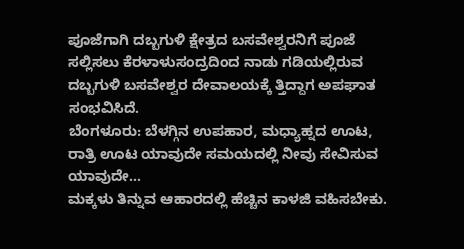ಪೂಜೆಗಾಗಿ ದಬ್ಬಗುಳಿ ಕ್ಷೇತ್ರದ ಬಸವೇಶ್ವರನಿಗೆ ಪೂಜೆ ಸಲ್ಲಿಸಲು ಕೆರಳಾಳುಸಂದ್ರದಿಂದ ನಾಡು ಗಡಿಯಲ್ಲಿರುವ ದಬ್ಬಗುಳಿ ಬಸವೇಶ್ವರ ದೇವಾಲಯಕ್ಕೆ ತ್ತಿದ್ದಾಗ ಅಪಘಾತ ಸಂಭವಿಸಿದೆ.
ಬೆಂಗಳೂರು: ಬೆಳಗ್ಗಿನ ಉಪಹಾರ, ಮಧ್ಯಾಹ್ನದ ಊಟ, ರಾತ್ರಿ ಊಟ ಯಾವುದೇ ಸಮಯದಲ್ಲಿ ನೀವು ಸೇವಿಸುವ ಯಾವುದೇ…
ಮಕ್ಕಳು ತಿನ್ನುವ ಆಹಾರದಲ್ಲಿ ಹೆಚ್ಚಿನ ಕಾಳಜಿ ವಹಿಸಬೇಕು.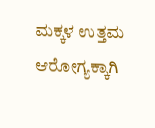ಮಕ್ಕಳ ಉತ್ತಮ ಆರೋಗ್ಯಕ್ಕಾಗಿ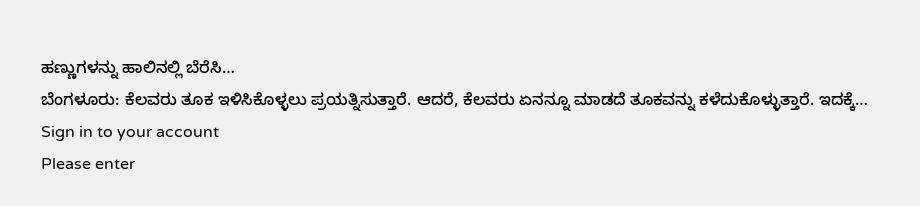ಹಣ್ಣುಗಳನ್ನು ಹಾಲಿನಲ್ಲಿ ಬೆರೆಸಿ…
ಬೆಂಗಳೂರು: ಕೆಲವರು ತೂಕ ಇಳಿಸಿಕೊಳ್ಳಲು ಪ್ರಯತ್ನಿಸುತ್ತಾರೆ. ಆದರೆ, ಕೆಲವರು ಏನನ್ನೂ ಮಾಡದೆ ತೂಕವನ್ನು ಕಳೆದುಕೊಳ್ಳುತ್ತಾರೆ. ಇದಕ್ಕೆ…
Sign in to your account
Please enter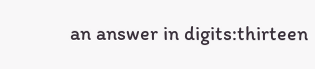an answer in digits:thirteen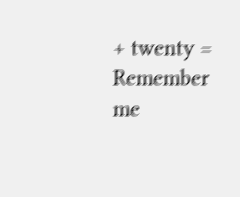+ twenty =
Remember me